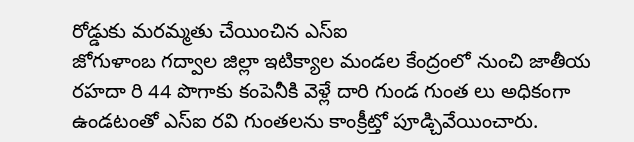రోడ్డుకు మరమ్మతు చేయించిన ఎస్ఐ
జోగుళాంబ గద్వాల జిల్లా ఇటిక్యాల మండల కేంద్రంలో నుంచి జాతీయ రహదా రి 44 పొగాకు కంపెనీకి వెళ్లే దారి గుండ గుంత లు అధికంగా ఉండటంతో ఎస్ఐ రవి గుంతలను కాంక్రీట్తో పూడ్చివేయించారు.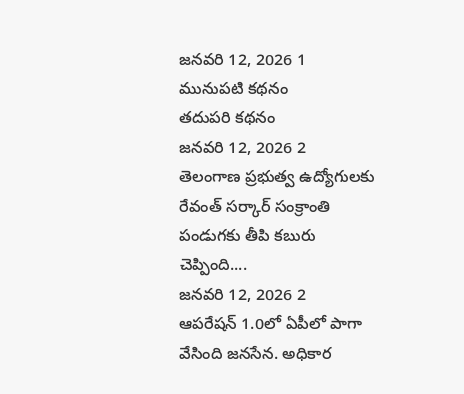జనవరి 12, 2026 1
మునుపటి కథనం
తదుపరి కథనం
జనవరి 12, 2026 2
తెలంగాణ ప్రభుత్వ ఉద్యోగులకు రేవంత్ సర్కార్ సంక్రాంతి పండుగకు తీపి కబురు చెప్పింది....
జనవరి 12, 2026 2
ఆపరేషన్ 1.0లో ఏపీలో పాగా వేసింది జనసేన. అధికార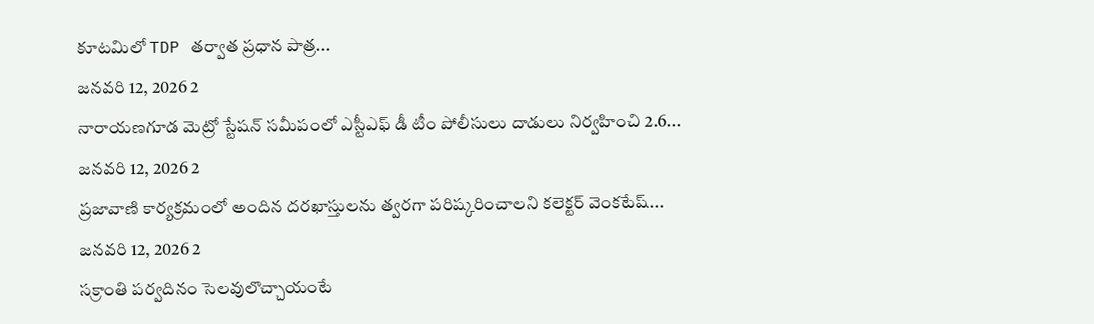కూటమిలో TDP తర్వాత ప్రధాన పాత్ర...
జనవరి 12, 2026 2
నారాయణగూడ మెట్రో స్టేషన్ సమీపంలో ఎస్టీఎఫ్ డీ టీం పోలీసులు దాడులు నిర్వహించి 2.6...
జనవరి 12, 2026 2
ప్రజావాణి కార్యక్రమంలో అందిన దరఖాస్తులను త్వరగా పరిష్కరించాలని కలెక్టర్ వెంకటేష్...
జనవరి 12, 2026 2
సక్రాంతి పర్వదినం సెలవులొచ్చాయంటే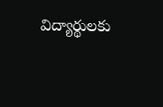విద్యార్థులకు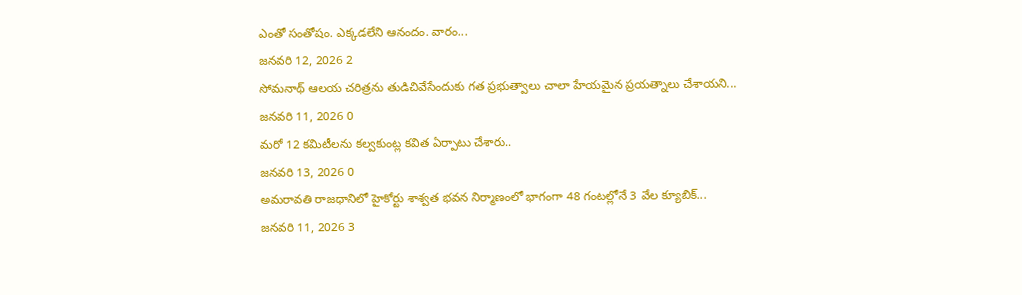ఎంతో సంతోషం. ఎక్కడలేని ఆనందం. వారం...
జనవరి 12, 2026 2
సోమనాథ్ ఆలయ చరిత్రను తుడిచివేసేందుకు గత ప్రభుత్వాలు చాలా హేయమైన ప్రయత్నాలు చేశాయని...
జనవరి 11, 2026 0
మరో 12 కమిటీలను కల్వకుంట్ల కవిత ఏర్పాటు చేశారు..
జనవరి 13, 2026 0
అమరావతి రాజధానిలో హైకోర్టు శాశ్వత భవన నిర్మాణంలో భాగంగా 48 గంటల్లోనే 3 వేల క్యూబిక్...
జనవరి 11, 2026 3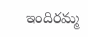ఇందిరమ్మ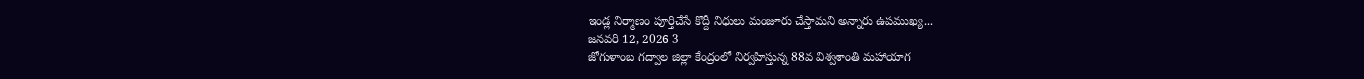ఇండ్ల నిర్మాణం పూర్తిచేసే కొద్దీ నిధులు మంజూరు చేస్తామని అన్నారు ఉపముఖ్య...
జనవరి 12, 2026 3
జోగుళాంబ గద్వాల జిల్లా కేంద్రంలో నిర్వహిస్తున్న 88వ విశ్వశాంతి మహాయాగ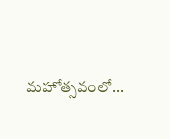మహోత్సవంలో...